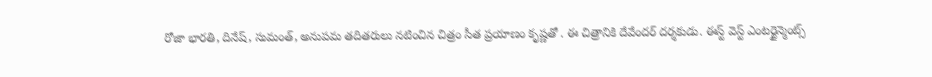రోజా భారతి, దినేష్, సుమంత్, అనుపమ తదితరులు నటించిన చిత్రం సీత ప్రయాణం కృష్ణతో . ఈ చిత్రానికి దేవేందర్ దర్శకుడు. ఈస్ట్ వెస్ట్ ఎంటర్టైన్మెంట్స్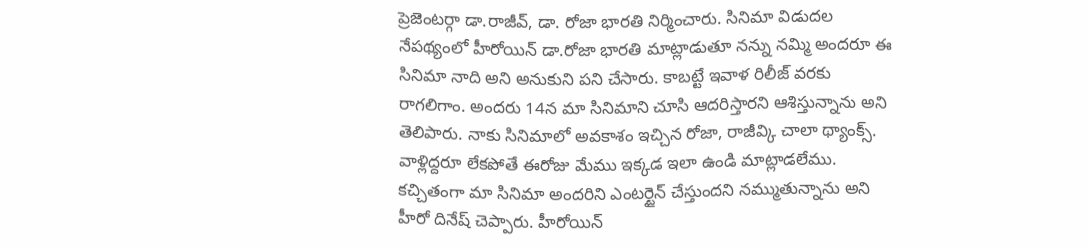ప్రెజెంటర్గా డా.రాజీవ్, డా. రోజా భారతి నిర్మించారు. సినిమా విడుదల నేపథ్యంలో హీరోయిన్ డా.రోజా భారతి మాట్లాడుతూ నన్ను నమ్మి అందరూ ఈ సినిమా నాది అని అనుకుని పని చేసారు. కాబట్టే ఇవాళ రిలీజ్ వరకు రాగలిగాం. అందరు 14న మా సినిమాని చూసి ఆదరిస్తారని ఆశిస్తున్నాను అని తెలిపారు. నాకు సినిమాలో అవకాశం ఇచ్చిన రోజా, రాజీవ్కి చాలా థ్యాంక్స్. వాళ్లిద్దరూ లేకపోతే ఈరోజు మేము ఇక్కడ ఇలా ఉండి మాట్లాడలేము.
కచ్చితంగా మా సినిమా అందరిని ఎంటర్టైన్ చేస్తుందని నమ్ముతున్నాను అని హీరో దినేష్ చెప్పారు. హీరోయిన్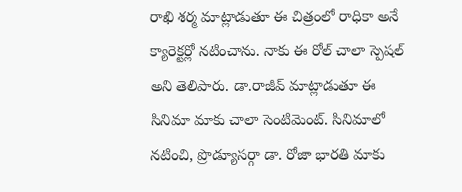రాఖి శర్మ మాట్లాడుతూ ఈ చిత్రంలో రాధికా అనే క్యారెక్టర్లో నటించాను. నాకు ఈ రోల్ చాలా స్పెషల్ అని తెలిపారు. డా.రాజీవ్ మాట్లాడుతూ ఈ సినిమా మాకు చాలా సెంటిమెంట్. సినిమాలో నటించి, ప్రొడ్యూసర్గా డా. రోజా భారతి మాకు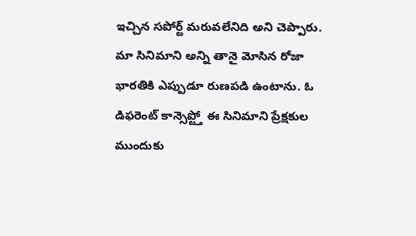ఇచ్చిన సపోర్ట్ మరువలేనిది అని చెప్పారు. మా సినిమాని అన్ని తానై మోసిన రోజా భారతికి ఎప్పుడూ రుణపడి ఉంటాను. ఓ డిఫరెంట్ కాన్సెప్ట్తో ఈ సినిమాని ప్రేక్షకుల ముందుకు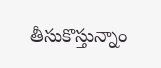తీసుకొస్తున్నాం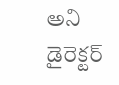అని డైరెక్టర్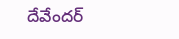దేవేందర్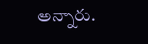అన్నారు.